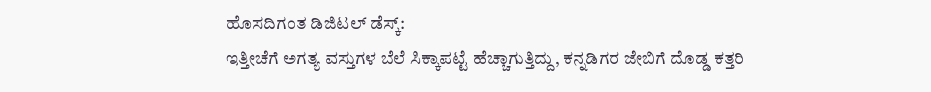ಹೊಸದಿಗಂತ ಡಿಜಿಟಲ್ ಡೆಸ್ಕ್:
ಇತ್ತೀಚೆಗೆ ಅಗತ್ಯ ವಸ್ತುಗಳ ಬೆಲೆ ಸಿಕ್ಕಾಪಟ್ಟೆ ಹೆಚ್ಚಾಗುತ್ತಿದ್ದು, ಕನ್ನಡಿಗರ ಜೇಬಿಗೆ ದೊಡ್ಡ ಕತ್ತರಿ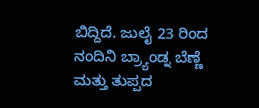ಬಿದ್ದಿದೆ. ಜುಲೈ 23 ರಿಂದ ನಂದಿನಿ ಬ್ರ್ಯಾಂಡ್ನ ಬೆಣ್ಣೆ ಮತ್ತು ತುಪ್ಪದ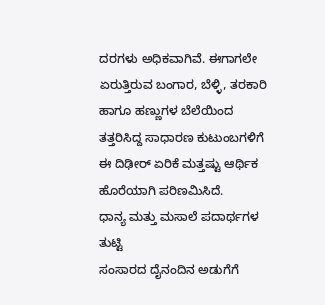ದರಗಳು ಅಧಿಕವಾಗಿವೆ. ಈಗಾಗಲೇ ಏರುತ್ತಿರುವ ಬಂಗಾರ, ಬೆಳ್ಳಿ, ತರಕಾರಿ ಹಾಗೂ ಹಣ್ಣುಗಳ ಬೆಲೆಯಿಂದ ತತ್ತರಿಸಿದ್ದ ಸಾಧಾರಣ ಕುಟುಂಬಗಳಿಗೆ ಈ ದಿಢೀರ್ ಏರಿಕೆ ಮತ್ತಷ್ಟು ಆರ್ಥಿಕ ಹೊರೆಯಾಗಿ ಪರಿಣಮಿಸಿದೆ.
ಧಾನ್ಯ ಮತ್ತು ಮಸಾಲೆ ಪದಾರ್ಥಗಳ ತುಟ್ಟಿ
ಸಂಸಾರದ ದೈನಂದಿನ ಅಡುಗೆಗೆ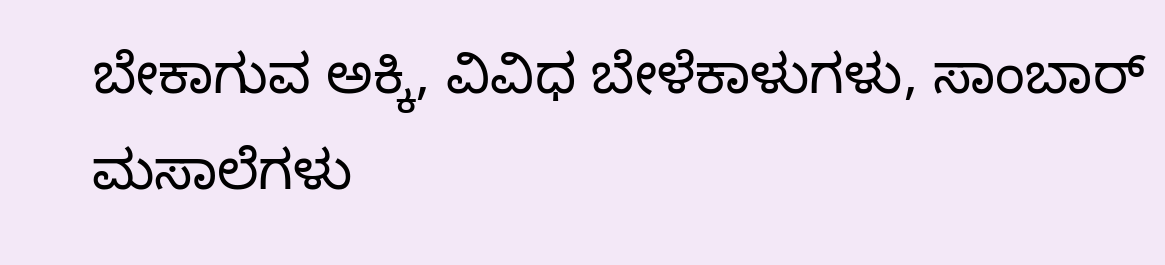ಬೇಕಾಗುವ ಅಕ್ಕಿ, ವಿವಿಧ ಬೇಳೆಕಾಳುಗಳು, ಸಾಂಬಾರ್ ಮಸಾಲೆಗಳು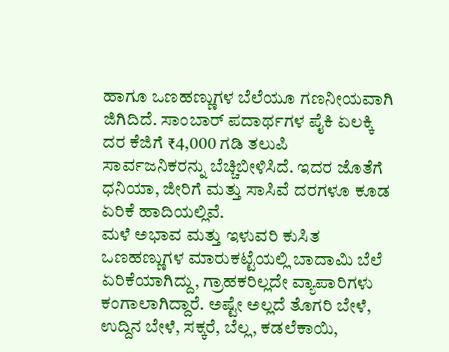ಹಾಗೂ ಒಣಹಣ್ಣುಗಳ ಬೆಲೆಯೂ ಗಣನೀಯವಾಗಿ ಜಿಗಿದಿದೆ. ಸಾಂಬಾರ್ ಪದಾರ್ಥಗಳ ಪೈಕಿ ಏಲಕ್ಕಿ ದರ ಕೆಜಿಗೆ ₹4,000 ಗಡಿ ತಲುಪಿ ಸಾರ್ವಜನಿಕರನ್ನು ಬೆಚ್ಚಿಬೀಳಿಸಿದೆ. ಇದರ ಜೊತೆಗೆ ಧನಿಯಾ, ಜೀರಿಗೆ ಮತ್ತು ಸಾಸಿವೆ ದರಗಳೂ ಕೂಡ ಏರಿಕೆ ಹಾದಿಯಲ್ಲಿವೆ.
ಮಳೆ ಅಭಾವ ಮತ್ತು ಇಳುವರಿ ಕುಸಿತ
ಒಣಹಣ್ಣುಗಳ ಮಾರುಕಟ್ಟೆಯಲ್ಲಿ ಬಾದಾಮಿ ಬೆಲೆ ಏರಿಕೆಯಾಗಿದ್ದು, ಗ್ರಾಹಕರಿಲ್ಲದೇ ವ್ಯಾಪಾರಿಗಳು ಕಂಗಾಲಾಗಿದ್ದಾರೆ. ಅಷ್ಟೇ ಅಲ್ಲದೆ ತೊಗರಿ ಬೇಳೆ, ಉದ್ದಿನ ಬೇಳೆ, ಸಕ್ಕರೆ, ಬೆಲ್ಲ, ಕಡಲೆಕಾಯಿ,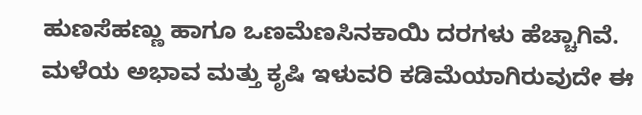ಹುಣಸೆಹಣ್ಣು ಹಾಗೂ ಒಣಮೆಣಸಿನಕಾಯಿ ದರಗಳು ಹೆಚ್ಚಾಗಿವೆ. ಮಳೆಯ ಅಭಾವ ಮತ್ತು ಕೃಷಿ ಇಳುವರಿ ಕಡಿಮೆಯಾಗಿರುವುದೇ ಈ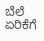ಬೆಲೆ ಏರಿಕೆಗೆ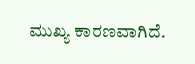ಮುಖ್ಯ ಕಾರಣವಾಗಿದೆ.